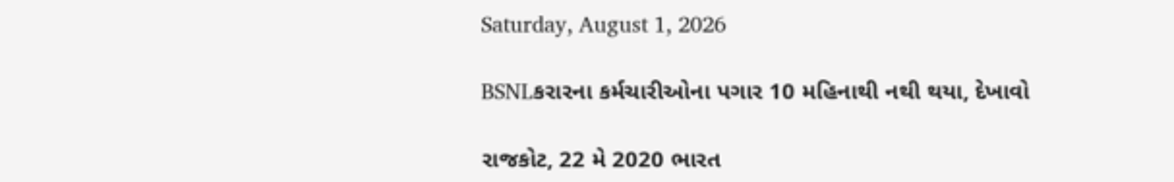Saturday, August 1, 2026

BSNLકરારના કર્મચારીઓના પગાર 10 મહિનાથી નથી થયા, દેખાવો

રાજકોટ, 22 મે 2020 ભારત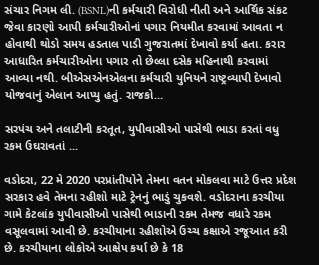સંચાર નિગમ લી. (BSNL)ની કર્મચારી વિરોધી નીતી અને આર્થિક સંકટ જેવા કારણો આપી કર્મચારીઓનાં પગાર નિયમીત કરવામાં આવતા ન હોવાથી થોડો સમય હડતાલ પાડી ગુજરાતમાં દેખાવો કર્યા હતા. કરાર આધારિત કર્મચારીઓના પગાર તો છેલ્લા દસેક મહિનાથી કરવામાં આવ્યા નથી. બીએસએનએલના કર્મચારી યુનિયને રાષ્ટ્રવ્યાપી દેખાવો યોજવાનું એલાન આપ્યુ હતું. રાજકો...

સરપંચ અને તલાટીની કરતૂત, યુપીવાસીઓ પાસેથી ભાડા કરતાં વધુ રકમ ઉઘરાવતાં ...

વડોદરા, 22 મે 2020 પરપ્રાંતીયોને તેમના વતન મોકલવા માટે ઉત્તર પ્રદેશ સરકાર હવે તેમના રહીશો માટે ટ્રેનનું ભાડું ચુકવશે. વડોદરાના કરચીયા ગામે કેટલાંક યુપીવાસીઓ પાસેથી ભાડાની રકમ તેમજ વધારે રકમ વસૂલવામાં આવી છે. કરચીયાના રહીશોએ ઉચ્ચ કક્ષાએ રજૂઆત કરી છે. કરચીયાના લોકોએ આક્ષેપ કર્યા છે કે 18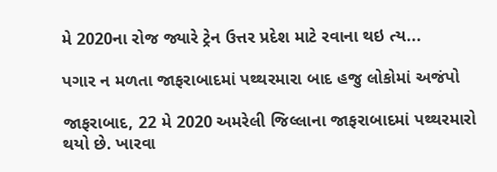મે 2020ના રોજ જ્યારે ટ્રેન ઉત્તર પ્રદેશ માટે રવાના થઇ ત્ય...

પગાર ન મળતા જાફરાબાદમાં પથ્થરમારા બાદ હજુ લોકોમાં અજંપો

જાફરાબાદ, 22 મે 2020 અમરેલી જિલ્લાના જાફરાબાદમાં પથ્થરમારો થયો છે. ખારવા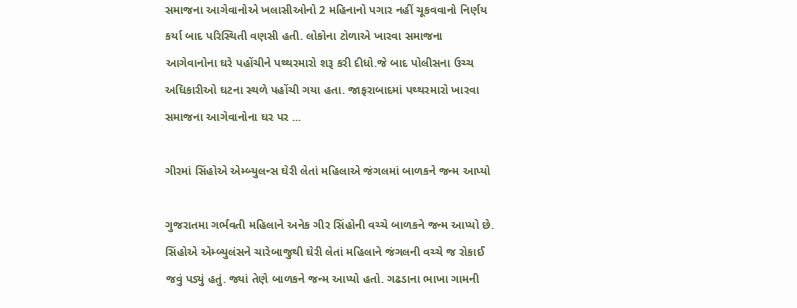સમાજના આગેવાનોએ ખલાસીઓનો 2 મહિનાનો પગાર નહીં ચૂકવવાનો નિર્ણય કર્યા બાદ પરિસ્થિતી વણસી હતી. લોકોના ટોળાએ ખારવા સમાજના આગેવાનોના ઘરે પહોંચીને પથ્થરમારો શરૂ કરી દીધો.જે બાદ પોલીસના ઉચ્ચ અધિકારીઓ ઘટના સ્થળે પહોંચી ગયા હતા. જાફરાબાદમાં પથ્થરમારો ખારવા સમાજના આગેવાનોના ઘર પર ...

ગીરમાં સિંહોએ એમ્બ્યુલન્સ ઘેરી લેતાં મહિલાએ જંગલમાં બાળકને જન્મ આપ્યો

ગુજરાતમા ગર્ભવતી મહિલાને અનેક ગીર સિંહોની વચ્ચે બાળકને જન્મ આપ્યો છે. સિંહોએ એમ્બ્યુલંસને ચારેબાજુથી ઘેરી લેતાં મહિલાને જંગલની વચ્ચે જ રોકાઈ જવું પડ્યું હતું. જ્યાં તેણે બાળકને જન્મ આપ્યો હતો. ગઢડાના ભાખા ગામની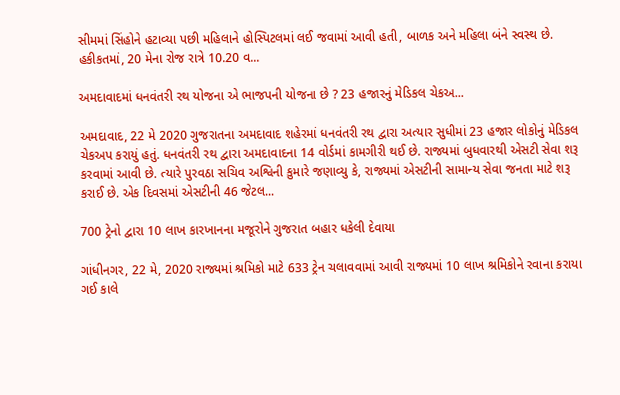સીમમાં સિંહોને હટાવ્યા પછી મહિલાને હોસ્પિટલમાં લઈ જવામાં આવી હતી, બાળક અને મહિલા બંને સ્વસ્થ છે. હકીકતમાં, 20 મેના રોજ રાત્રે 10.20 વ...

અમદાવાદમાં ધનવંતરી રથ યોજના એ ભાજપની યોજના છે ? 23 હજારનું મેડિકલ ચેકઅ...

અમદાવાદ, 22 મે 2020 ગુજરાતના અમદાવાદ શહેરમાં ધનવંતરી રથ દ્વારા અત્યાર સુધીમાં 23 હજાર લોકોનું મેડિકલ ચેકઅપ કરાયું હતું. ધનવંતરી રથ દ્વારા અમદાવાદના 14 વોર્ડમાં કામગીરી થઈ છે. રાજ્યમાં બુધવારથી એસટી સેવા શરૂ કરવામાં આવી છે. ત્યારે પુરવઠા સચિવ અશ્વિની કુમારે જણાવ્યુ કે, રાજ્યમાં એસટીની સામાન્ય સેવા જનતા માટે શરૂ કરાઈ છે. એક દિવસમાં એસટીની 46 જેટલ...

700 ટ્રેનો દ્વારા 10 લાખ કારખાનના મજૂરોને ગુજરાત બહાર ધકેલી દેવાયા

ગાંધીનગર, 22 મે, 2020 રાજ્યમાં શ્રમિકો માટે 633 ટ્રેન ચલાવવામાં આવી રાજ્યમાં 10 લાખ શ્રમિકોને રવાના કરાયા ગઈ કાલે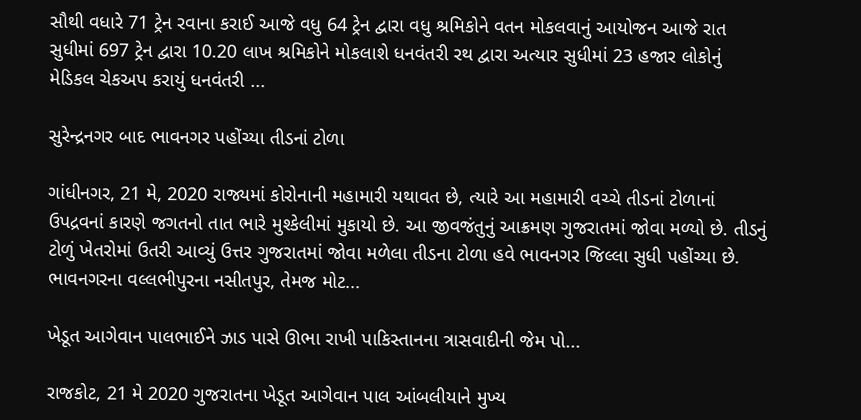સૌથી વધારે 71 ટ્રેન રવાના કરાઈ આજે વધુ 64 ટ્રેન દ્વારા વધુ શ્રમિકોને વતન મોકલવાનું આયોજન આજે રાત સુધીમાં 697 ટ્રેન દ્વારા 10.20 લાખ શ્રમિકોને મોકલાશે ધનવંતરી રથ દ્વારા અત્યાર સુધીમાં 23 હજાર લોકોનું મેડિકલ ચેકઅપ કરાયું ધનવંતરી ...

સુરેન્દ્રનગર બાદ ભાવનગર પહોંચ્યા તીડનાં ટોળા

ગાંધીનગર, 21 મે, 2020 રાજ્યમાં કોરોનાની મહામારી યથાવત છે, ત્યારે આ મહામારી વચ્ચે તીડનાં ટોળાનાં ઉપદ્રવનાં કારણે જગતનો તાત ભારે મુશ્કેલીમાં મુકાયો છે. આ જીવજંતુનું આક્રમણ ગુજરાતમાં જોવા મળ્યો છે. તીડનું ટોળું ખેતરોમાં ઉતરી આવ્યું ઉત્તર ગુજરાતમાં જોવા મળેલા તીડના ટોળા હવે ભાવનગર જિલ્લા સુધી પહોંચ્યા છે. ભાવનગરના વલ્લભીપુરના નસીતપુર, તેમજ મોટ...

ખેડૂત આગેવાન પાલભાઈને ઝાડ પાસે ઊભા રાખી પાકિસ્તાનના ત્રાસવાદીની જેમ પો...

રાજકોટ, 21 મે 2020 ગુજરાતના ખેડૂત આગેવાન પાલ આંબલીયાને મુખ્ય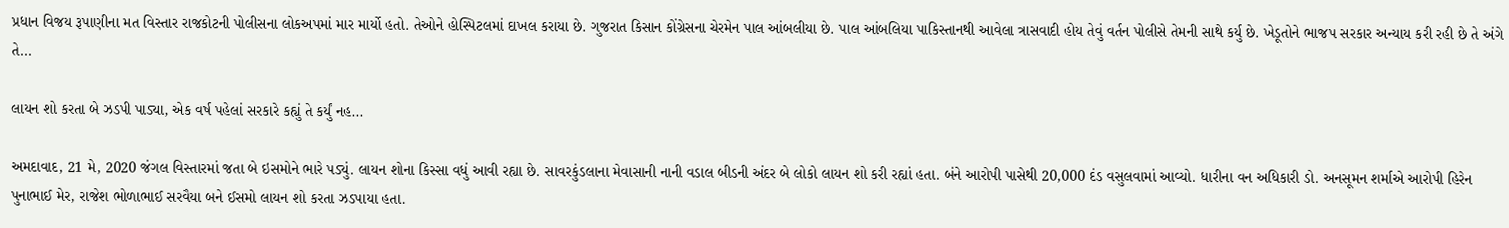પ્રધાન વિજય રૂપાણીના મત વિસ્તાર રાજકોટની પોલીસના લોકઅપમાં માર માર્યો હતો. તેઓને હોસ્પિટલમાં દાખલ કરાયા છે. ગુજરાત કિસાન કોંગ્રેસના ચેરમેન પાલ આંબલીયા છે. પાલ આંબલિયા પાકિસ્તાનથી આવેલા ત્રાસવાદી હોય તેવું વર્તન પોલીસે તેમની સાથે કર્યુ છે. ખેડૂતોને ભાજપ સરકાર અન્યાય કરી રહી છે તે અંગે તે...

લાયન શો કરતા બે ઝડપી પાડ્યા, એક વર્ષ પહેલાં સરકારે કહ્યું તે કર્યું નહ...

અમદાવાદ, 21 મે, 2020 જંગલ વિસ્તારમાં જતા બે ઇસમોને ભારે પડ્યું. લાયન શોના કિસ્સા વધું આવી રહ્યા છે. સાવરકુંડલાના મેવાસાની નાની વડાલ બીડની અંદર બે લોકો લાયન શો કરી રહ્યાં હતા. બંને આરોપી પાસેથી 20,000 દંડ વસુલવામાં આવ્યો. ધારીના વન અધિકારી ડો. અનસૂમન શર્માએ આરોપી હિરેન પુનાભાઈ મેર, રાજેશ ભોળાભાઈ સરવૈયા બને ઈસમો લાયન શો કરતા ઝડપાયા હતા.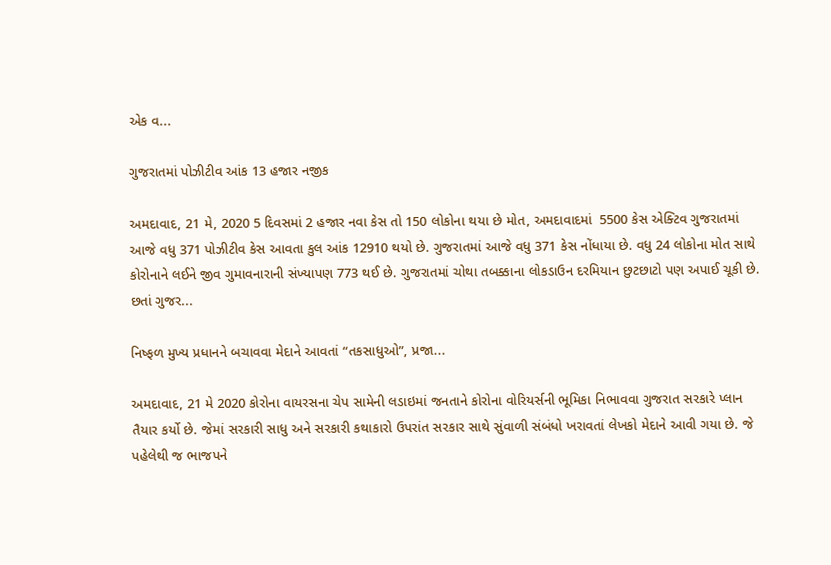એક વ...

ગુજરાતમાં પોઝીટીવ આંક 13 હજાર નજીક

અમદાવાદ, 21 મે, 2020 5 દિવસમાં 2 હજાર નવા કેસ તો 150 લોકોના થયા છે મોત, અમદાવાદમાં  5500 કેસ એક્ટિવ ગુજરાતમાં આજે વધુ 371 પોઝીટીવ કેસ આવતા કુલ આંક 12910 થયો છે. ગુજરાતમાં આજે વધુ 371 કેસ નોંધાયા છે. વધુ 24 લોકોના મોત સાથે કોરોનાને લઈને જીવ ગુમાવનારાની સંખ્યાપણ 773 થઈ છે. ગુજરાતમાં ચોથા તબક્કાના લોકડાઉન દરમિયાન છુટછાટો પણ અપાઈ ચૂકી છે. છતાં ગુજર...

નિષ્ફળ મુખ્ય પ્રધાનને બચાવવા મેદાને આવતાં “તકસાધુઓ”, પ્રજા...

અમદાવાદ, 21 મે 2020 કોરોના વાયરસના ચેપ સામેની લડાઇમાં જનતાને કોરોના વોરિયર્સની ભૂમિકા નિભાવવા ગુજરાત સરકારે પ્લાન તૈયાર કર્યો છે. જેમાં સરકારી સાધુ અને સરકારી કથાકારો ઉપરાંત સરકાર સાથે સુંવાળી સંબંધો ખરાવતાં લેખકો મેદાને આવી ગયા છે. જે પહેલેથી જ ભાજપને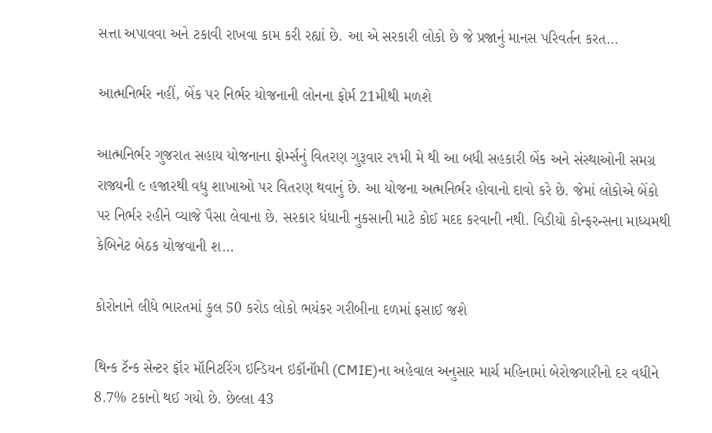સત્તા અપાવવા અને ટકાવી રાખવા કામ કરી રહ્યાં છે. આ એ સરકારી લોકો છે જે પ્રજાનું માનસ પરિવર્તન કરત...

આત્મનિર્ભર નહીં, બેંક પર નિર્ભર યોજનાની લોનના ફોર્મ 21મીથી મળશે

આત્મનિર્ભર ગુજરાત સહાય યોજનાના ફોર્મ્સનું વિતરણ ગુરૂવાર ર૧મી મે થી આ બધી સહકારી બેંક અને સંસ્થાઓની સમગ્ર રાજ્યની ૯ હજારથી વધુ શાખાઓ પર વિતરણ થવાનું છે. આ યોજના અત્મનિર્ભર હોવાનો દાવો કરે છે. જેમાં લોકોએ બેંકો પર નિર્ભર રહીને વ્યાજે પૈસા લેવાના છે. સરકાર ધંધાની નુકસાની માટે કોઈ મદદ કરવાની નથી. વિડીયો કોન્ફરન્સના માધ્યમથી કેબિનેટ બેઠક યોજવાની શ...

કોરોનાને લીધે ભારતમાં કુલ 50 કરોડ લોકો ભયંકર ગરીબીના દળમાં ફસાઈ જશે

થિન્ક ટૅન્ક સેન્ટર ફૉર મૉનિટરિંગ ઇન્ડિયન ઇકૉનૉમી (CMIE)ના અહેવાલ અનુસાર માર્ચ મહિનામાં બેરોજગારીનો દર વધીને 8.7% ટકાનો થઈ ગયો છે. છેલ્લા 43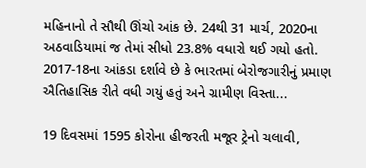મહિનાનો તે સૌથી ઊંચો આંક છે. 24થી 31 માર્ચ, 2020ના અઠવાડિયામાં જ તેમાં સીધો 23.8% વધારો થઈ ગયો હતો. 2017-18ના આંકડા દર્શાવે છે કે ભારતમાં બેરોજગારીનું પ્રમાણ ઐતિહાસિક રીતે વધી ગયું હતું અને ગ્રામીણ વિસ્તા...

19 દિવસમાં 1595 કોરોના હીજરતી મજૂર ટ્રેનો ચલાવી,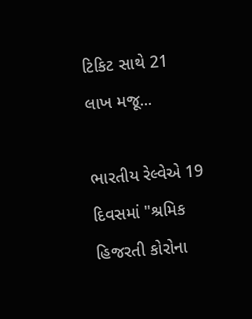ટિકિટ સાથે 21 લાખ મજૂ...

ભારતીય રેલ્વેએ 19 દિવસમાં "શ્રમિક હિજરતી કોરોના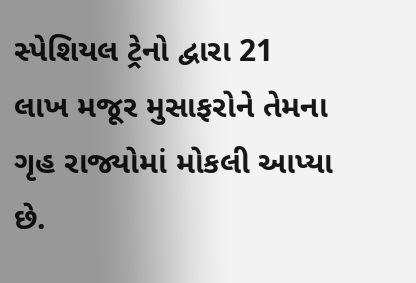સ્પેશિયલ ટ્રેનો દ્વારા 21 લાખ મજૂર મુસાફરોને તેમના ગૃહ રાજ્યોમાં મોકલી આપ્યા છે.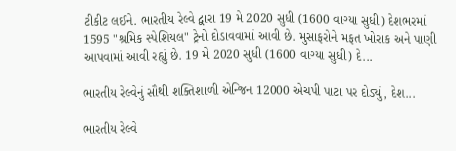ટીકીટ લઈને. ભારતીય રેલ્વે દ્વારા 19 મે 2020 સુધી (1600 વાગ્યા સુધી) દેશભરમાં 1595 "શ્રમિક સ્પેશિયલ" ટ્રેનો દોડાવવામાં આવી છે. મુસાફરોને મફત ખોરાક અને પાણી આપવામાં આવી રહ્યું છે. 19 મે 2020 સુધી (1600 વાગ્યા સુધી) દે...

ભારતીય રેલ્વેનું સૌથી શક્તિશાળી એન્જિન 12000 એચપી પાટા પર દોડ્યું, દેશ...

ભારતીય રેલ્વે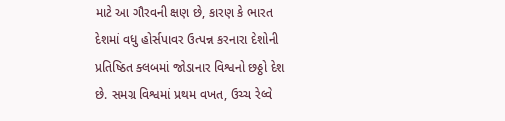માટે આ ગૌરવની ક્ષણ છે, કારણ કે ભારત દેશમાં વધુ હોર્સપાવર ઉત્પન્ન કરનારા દેશોની પ્રતિષ્ઠિત ક્લબમાં જોડાનાર વિશ્વનો છઠ્ઠો દેશ છે. સમગ્ર વિશ્વમાં પ્રથમ વખત, ઉચ્ચ રેલ્વે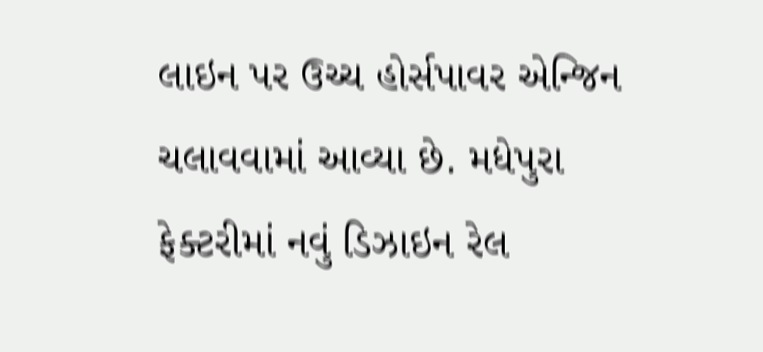લાઇન પર ઉચ્ચ હોર્સપાવર એન્જિન ચલાવવામાં આવ્યા છે. મધેપુરા ફેક્ટરીમાં નવું ડિઝાઇન રેલ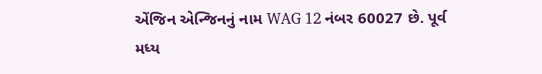એંજિન એન્જિનનું નામ WAG 12 નંબર 60027 છે. પૂર્વ મધ્ય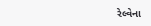રેલ્વેના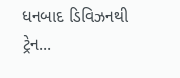ધનબાદ ડિવિઝનથી ટ્રેન...